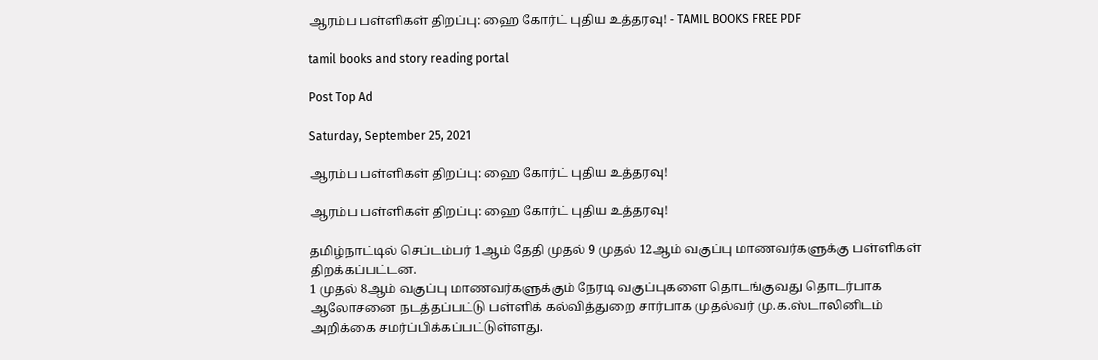ஆரம்ப பள்ளிகள் திறப்பு: ஹை கோர்ட் புதிய உத்தரவு! - TAMIL BOOKS FREE PDF

tamil books and story reading portal

Post Top Ad

Saturday, September 25, 2021

ஆரம்ப பள்ளிகள் திறப்பு: ஹை கோர்ட் புதிய உத்தரவு!

ஆரம்ப பள்ளிகள் திறப்பு: ஹை கோர்ட் புதிய உத்தரவு!

தமிழ்நாட்டில் செப்டம்பர் 1ஆம் தேதி முதல் 9 முதல் 12ஆம் வகுப்பு மாணவர்களுக்கு பள்ளிகள் திறக்கப்பட்டன.
1 முதல் 8ஆம் வகுப்பு மாணவர்களுக்கும் நேரடி வகுப்புகளை தொடங்குவது தொடர்பாக ஆலோசனை நடத்தப்பட்டு பள்ளிக் கல்வித்துறை சார்பாக முதல்வர் மு.க.ஸ்டாலினிடம் அறிக்கை சமர்ப்பிக்கப்பட்டுள்ளது.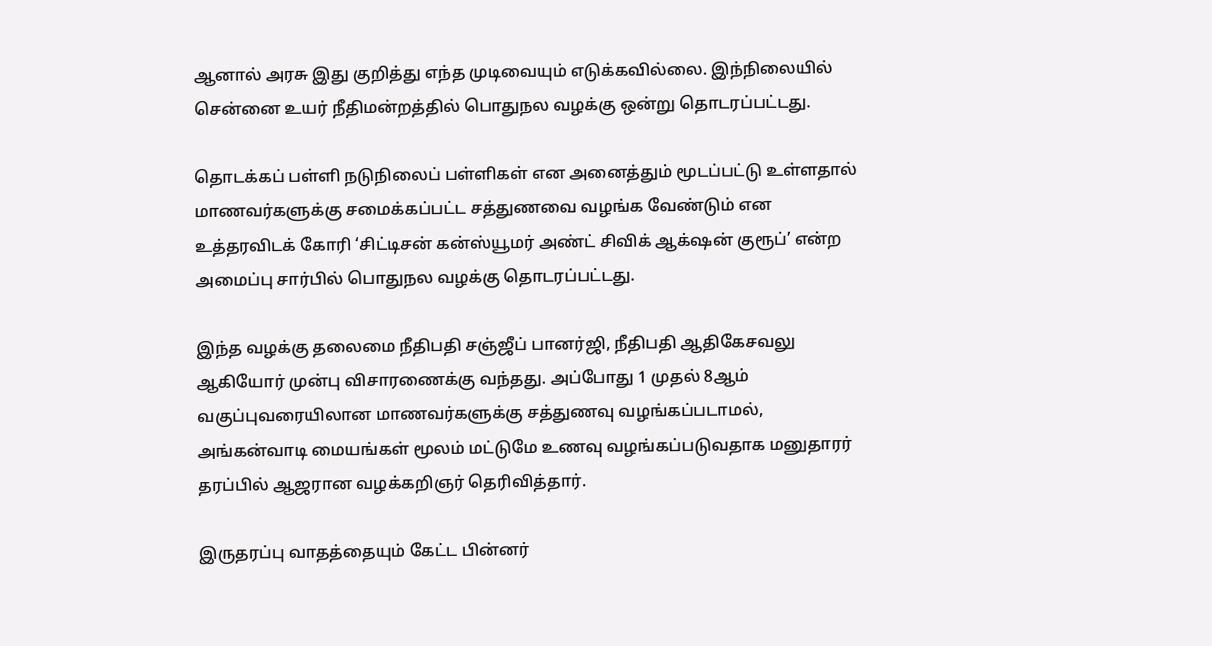ஆனால் அரசு இது குறித்து எந்த முடிவையும் எடுக்கவில்லை. இந்நிலையில் சென்னை உயர் நீதிமன்றத்தில் பொதுநல வழக்கு ஒன்று தொடரப்பட்டது.

தொடக்கப் பள்ளி நடுநிலைப் பள்ளிகள் என அனைத்தும் மூடப்பட்டு உள்ளதால் மாணவர்களுக்கு சமைக்கப்பட்ட சத்துணவை வழங்க வேண்டும் என உத்தரவிடக் கோரி ‘சிட்டிசன் கன்ஸ்யூமர் அண்ட் சிவிக் ஆக்‌ஷன் குரூப்’ என்ற அமைப்பு சார்பில் பொதுநல வழக்கு தொடரப்பட்டது.

இந்த வழக்கு தலைமை நீதிபதி சஞ்ஜீப் பானர்ஜி, நீதிபதி ஆதிகேசவலு ஆகியோர் முன்பு விசாரணைக்கு வந்தது. அப்போது 1 முதல் 8ஆம் வகுப்புவரையிலான மாணவர்களுக்கு சத்துணவு வழங்கப்படாமல், அங்கன்வாடி மையங்கள் மூலம் மட்டுமே உணவு வழங்கப்படுவதாக மனுதாரர் தரப்பில் ஆஜரான வழக்கறிஞர் தெரிவித்தார்.

இருதரப்பு வாதத்தையும் கேட்ட பின்னர்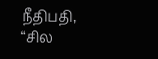நீதிபதி, “சில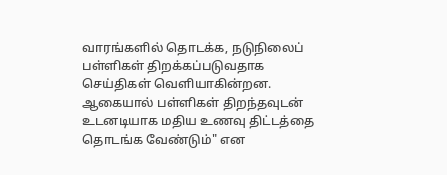வாரங்களில் தொடக்க, நடுநிலைப் பள்ளிகள் திறக்கப்படுவதாக செய்திகள் வெளியாகின்றன. ஆகையால் பள்ளிகள் திறந்தவுடன் உடனடியாக மதிய உணவு திட்டத்தை தொடங்க வேண்டும்" என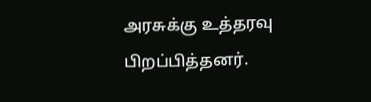அரசுக்கு உத்தரவு பிறப்பித்தனர்.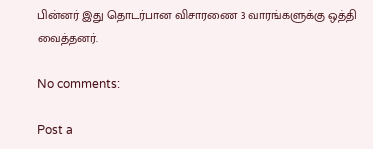பின்னர் இது தொடர்பான விசாரணை 3 வாரங்களுக்கு ஒத்தி வைத்தனர்.

No comments:

Post a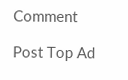Comment

Post Top Ad